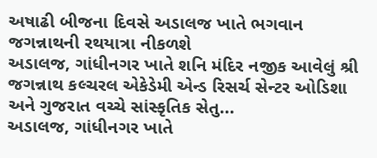અષાઢી બીજના દિવસે અડાલજ ખાતે ભગવાન જગન્નાથની રથયાત્રા નીકળશે
અડાલજ, ગાંધીનગર ખાતે શનિ મંદિર નજીક આવેલું શ્રી જગન્નાથ કલ્ચરલ એકેડેમી એન્ડ રિસર્ચ સેન્ટર ઓડિશા અને ગુજરાત વચ્ચે સાંસ્કૃતિક સેતુ...
અડાલજ, ગાંધીનગર ખાતે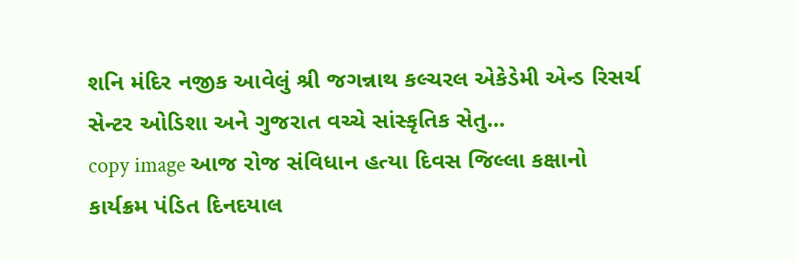શનિ મંદિર નજીક આવેલું શ્રી જગન્નાથ કલ્ચરલ એકેડેમી એન્ડ રિસર્ચ સેન્ટર ઓડિશા અને ગુજરાત વચ્ચે સાંસ્કૃતિક સેતુ...
copy image આજ રોજ સંવિધાન હત્યા દિવસ જિલ્લા કક્ષાનો કાર્યક્રમ પંડિત દિનદયાલ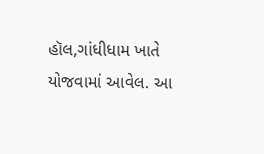હૉલ,ગાંધીધામ ખાતે યોજવામાં આવેલ. આ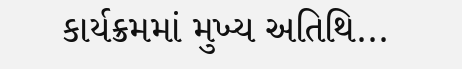કાર્યક્રમમાં મુખ્ય અતિથિ...